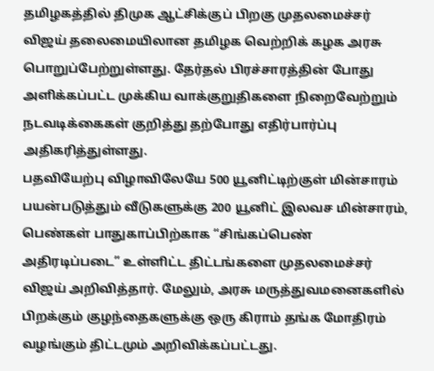தமிழகத்தில் திமுக ஆட்சிக்குப் பிறகு முதலமைச்சர் விஜய் தலைமையிலான தமிழக வெற்றிக் கழக அரசு பொறுப்பேற்றுள்ளது. தேர்தல் பிரச்சாரத்தின் போது அளிக்கப்பட்ட முக்கிய வாக்குறுதிகளை நிறைவேற்றும் நடவடிக்கைகள் குறித்து தற்போது எதிர்பார்ப்பு அதிகரித்துள்ளது.
பதவியேற்பு விழாவிலேயே 500 யூனிட்டிற்குள் மின்சாரம் பயன்படுத்தும் வீடுகளுக்கு 200 யூனிட் இலவச மின்சாரம், பெண்கள் பாதுகாப்பிற்காக “சிங்கப்பெண் அதிரடிப்படை” உள்ளிட்ட திட்டங்களை முதலமைச்சர் விஜய் அறிவித்தார். மேலும், அரசு மருத்துவமனைகளில் பிறக்கும் குழந்தைகளுக்கு ஒரு கிராம் தங்க மோதிரம் வழங்கும் திட்டமும் அறிவிக்கப்பட்டது.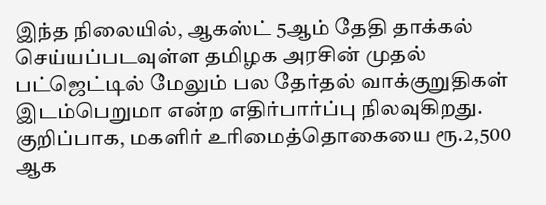இந்த நிலையில், ஆகஸ்ட் 5ஆம் தேதி தாக்கல் செய்யப்படவுள்ள தமிழக அரசின் முதல் பட்ஜெட்டில் மேலும் பல தேர்தல் வாக்குறுதிகள் இடம்பெறுமா என்ற எதிர்பார்ப்பு நிலவுகிறது. குறிப்பாக, மகளிர் உரிமைத்தொகையை ரூ.2,500 ஆக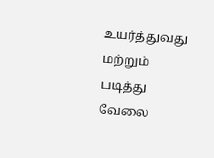உயர்த்துவது மற்றும் படித்து வேலை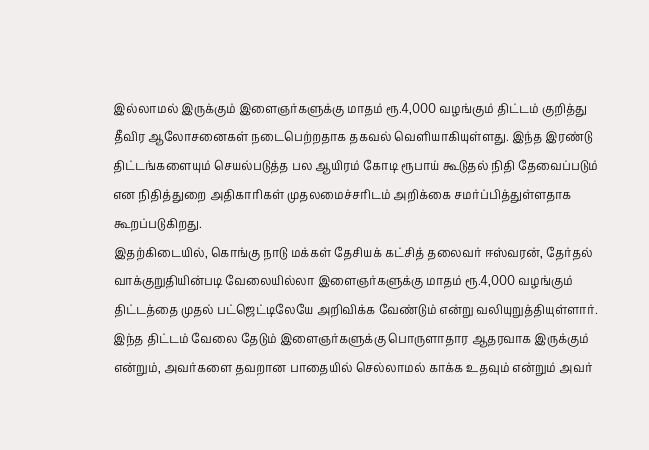இல்லாமல் இருக்கும் இளைஞர்களுக்கு மாதம் ரூ.4,000 வழங்கும் திட்டம் குறித்து தீவிர ஆலோசனைகள் நடைபெற்றதாக தகவல் வெளியாகியுள்ளது. இந்த இரண்டு திட்டங்களையும் செயல்படுத்த பல ஆயிரம் கோடி ரூபாய் கூடுதல் நிதி தேவைப்படும் என நிதித்துறை அதிகாரிகள் முதலமைச்சரிடம் அறிக்கை சமர்ப்பித்துள்ளதாக கூறப்படுகிறது.
இதற்கிடையில், கொங்கு நாடு மக்கள் தேசியக் கட்சித் தலைவர் ஈஸ்வரன், தேர்தல் வாக்குறுதியின்படி வேலையில்லா இளைஞர்களுக்கு மாதம் ரூ.4,000 வழங்கும் திட்டத்தை முதல் பட்ஜெட்டிலேயே அறிவிக்க வேண்டும் என்று வலியுறுத்தியுள்ளார். இந்த திட்டம் வேலை தேடும் இளைஞர்களுக்கு பொருளாதார ஆதரவாக இருக்கும் என்றும், அவர்களை தவறான பாதையில் செல்லாமல் காக்க உதவும் என்றும் அவர்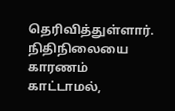தெரிவித்துள்ளார். நிதிநிலையை காரணம் காட்டாமல்,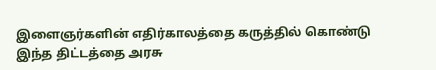இளைஞர்களின் எதிர்காலத்தை கருத்தில் கொண்டு இந்த திட்டத்தை அரசு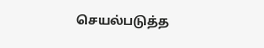செயல்படுத்த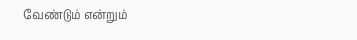வேண்டும் என்றும்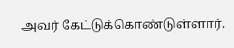அவர் கேட்டுக்கொண்டுள்ளார்.